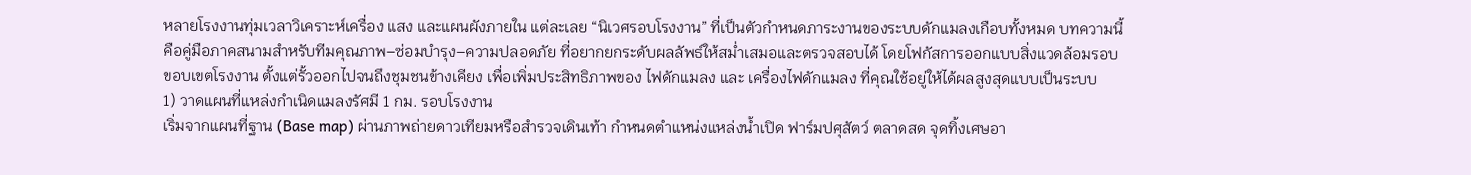หลายโรงงานทุ่มเวลาวิเคราะห์เครื่อง แสง และแผนผังภายใน แต่ละเลย “นิเวศรอบโรงงาน” ที่เป็นตัวกำหนดภาระงานของระบบดักแมลงเกือบทั้งหมด บทความนี้คือคู่มือภาคสนามสำหรับทีมคุณภาพ–ซ่อมบำรุง–ความปลอดภัย ที่อยากยกระดับผลลัพธ์ให้สม่ำเสมอและตรวจสอบได้ โดยโฟกัสการออกแบบสิ่งแวดล้อมรอบขอบเขตโรงงาน ตั้งแต่รั้วออกไปจนถึงชุมชนข้างเคียง เพื่อเพิ่มประสิทธิภาพของ ไฟดักแมลง และ เครื่องไฟดักแมลง ที่คุณใช้อยู่ให้ได้ผลสูงสุดแบบเป็นระบบ
1) วาดแผนที่แหล่งกำเนิดแมลงรัศมี 1 กม. รอบโรงงาน
เริ่มจากแผนที่ฐาน (Base map) ผ่านภาพถ่ายดาวเทียมหรือสำรวจเดินเท้า กำหนดตำแหน่งแหล่งน้ำเปิด ฟาร์มปศุสัตว์ ตลาดสด จุดทิ้งเศษอา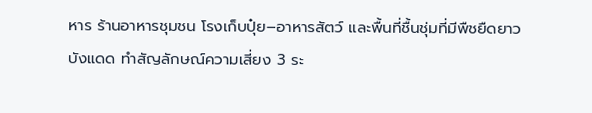หาร ร้านอาหารชุมชน โรงเก็บปุ๋ย–อาหารสัตว์ และพื้นที่ชื้นชุ่มที่มีพืชยืดยาวบังแดด ทำสัญลักษณ์ความเสี่ยง 3 ระ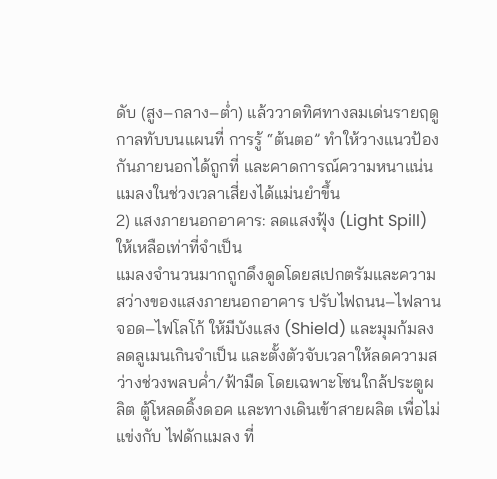ดับ (สูง–กลาง–ต่ำ) แล้ววาดทิศทางลมเด่นรายฤดูกาลทับบนแผนที่ การรู้ “ต้นตอ” ทำให้วางแนวป้องกันภายนอกได้ถูกที่ และคาดการณ์ความหนาแน่นแมลงในช่วงเวลาเสี่ยงได้แม่นยำขึ้น
2) แสงภายนอกอาคาร: ลดแสงฟุ้ง (Light Spill) ให้เหลือเท่าที่จำเป็น
แมลงจำนวนมากถูกดึงดูดโดยสเปกตรัมและความสว่างของแสงภายนอกอาคาร ปรับไฟถนน–ไฟลานจอด–ไฟโลโก้ ให้มีบังแสง (Shield) และมุมก้มลง ลดลูเมนเกินจำเป็น และตั้งตัวจับเวลาให้ลดความสว่างช่วงพลบค่ำ/ฟ้ามืด โดยเฉพาะโซนใกล้ประตูผลิต ตู้โหลดดิ้งดอค และทางเดินเข้าสายผลิต เพื่อไม่แข่งกับ ไฟดักแมลง ที่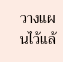วางแผนไว้แล้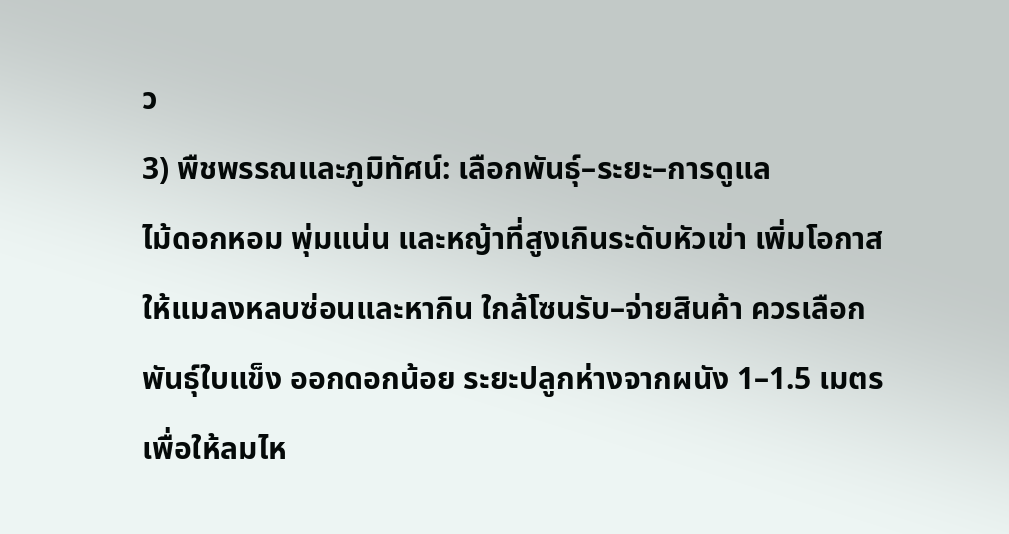ว
3) พืชพรรณและภูมิทัศน์: เลือกพันธุ์–ระยะ–การดูแล
ไม้ดอกหอม พุ่มแน่น และหญ้าที่สูงเกินระดับหัวเข่า เพิ่มโอกาสให้แมลงหลบซ่อนและหากิน ใกล้โซนรับ–จ่ายสินค้า ควรเลือกพันธุ์ใบแข็ง ออกดอกน้อย ระยะปลูกห่างจากผนัง 1–1.5 เมตร เพื่อให้ลมไห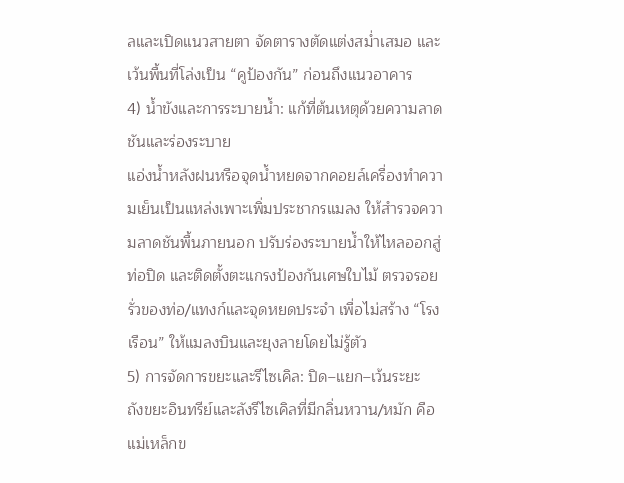ลและเปิดแนวสายตา จัดตารางตัดแต่งสม่ำเสมอ และเว้นพื้นที่โล่งเป็น “คูป้องกัน” ก่อนถึงแนวอาคาร
4) น้ำขังและการระบายน้ำ: แก้ที่ต้นเหตุด้วยความลาดชันและร่องระบาย
แอ่งน้ำหลังฝนหรือจุดน้ำหยดจากคอยล์เครื่องทำความเย็นเป็นแหล่งเพาะเพิ่มประชากรแมลง ให้สำรวจความลาดชันพื้นภายนอก ปรับร่องระบายน้ำให้ไหลออกสู่ท่อปิด และติดตั้งตะแกรงป้องกันเศษใบไม้ ตรวจรอยรั่วของท่อ/แทงก์และจุดหยดประจำ เพื่อไม่สร้าง “โรงเรือน” ให้แมลงบินและยุงลายโดยไม่รู้ตัว
5) การจัดการขยะและรีไซเคิล: ปิด–แยก–เว้นระยะ
ถังขยะอินทรีย์และลังรีไซเคิลที่มีกลิ่นหวาน/หมัก คือแม่เหล็กข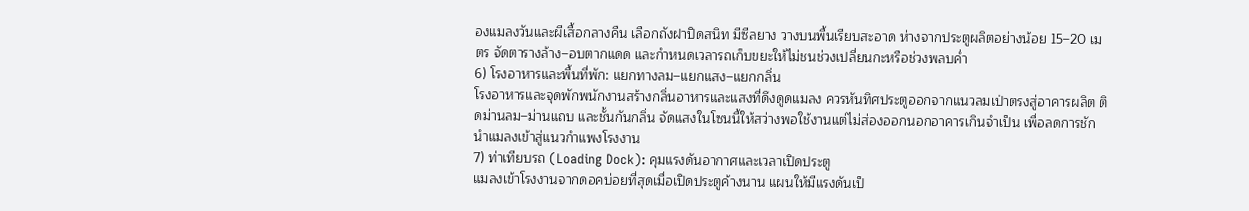องแมลงวันและผีเสื้อกลางคืน เลือกถังฝาปิดสนิท มีซีลยาง วางบนพื้นเรียบสะอาด ห่างจากประตูผลิตอย่างน้อย 15–20 เมตร จัดตารางล้าง–อบตากแดด และกำหนดเวลารถเก็บขยะให้ไม่ชนช่วงเปลี่ยนกะหรือช่วงพลบค่ำ
6) โรงอาหารและพื้นที่พัก: แยกทางลม–แยกแสง–แยกกลิ่น
โรงอาหารและจุดพักพนักงานสร้างกลิ่นอาหารและแสงที่ดึงดูดแมลง ควรหันทิศประตูออกจากแนวลมเป่าตรงสู่อาคารผลิต ติดม่านลม–ม่านแถบ และชั้นกันกลิ่น จัดแสงในโซนนี้ให้สว่างพอใช้งานแต่ไม่ส่องออกนอกอาคารเกินจำเป็น เพื่อลดการชักนำแมลงเข้าสู่แนวกำแพงโรงงาน
7) ท่าเทียบรถ (Loading Dock): คุมแรงดันอากาศและเวลาเปิดประตู
แมลงเข้าโรงงานจากดอคบ่อยที่สุดเมื่อเปิดประตูค้างนาน แผนให้มีแรงดันเป็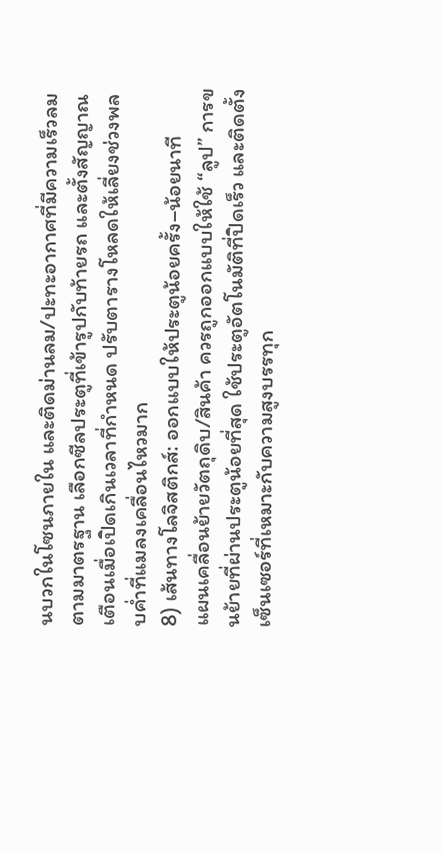นบวกในโซนภายใน และติดม่านลม/ปะทะอากาศที่มีความเร็วลมตามมาตรฐาน เลือกซีลประตูที่เข้ารูปกับท้ายรถ และตั้งสัญญาณเตือนเมื่อเปิดเกินเวลาที่กำหนด ปรับตารางโหลดให้เลี่ยงช่วงพลบค่ำที่แมลงเคลื่อนไหวมาก
8) เส้นทางโลจิสติกส์: ออกแบบให้ประตูน้อยครั้ง–น้อยนาที
แผนเคลื่อนย้ายวัตถุดิบ/สินค้า ควรถูกออกแบบให้ใช้ “ลูป” การขนย้ายที่ผ่านประตูน้อยที่สุด ใช้ประตูอัตโนมัติที่ปิดเร็ว และติดตั้งเซ็นเซอร์ที่เหมาะกับความสูงบรรทุก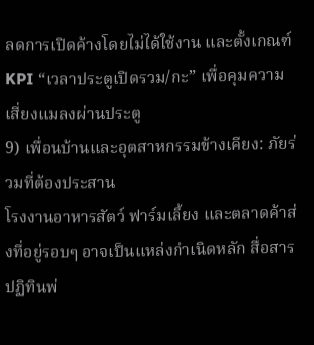ลดการเปิดค้างโดยไม่ได้ใช้งาน และตั้งเกณฑ์ KPI “เวลาประตูเปิดรวม/กะ” เพื่อคุมความเสี่ยงแมลงผ่านประตู
9) เพื่อนบ้านและอุตสาหกรรมข้างเคียง: ภัยร่วมที่ต้องประสาน
โรงงานอาหารสัตว์ ฟาร์มเลี้ยง และตลาดค้าส่งที่อยู่รอบๆ อาจเป็นแหล่งกำเนิดหลัก สื่อสารปฏิทินพ่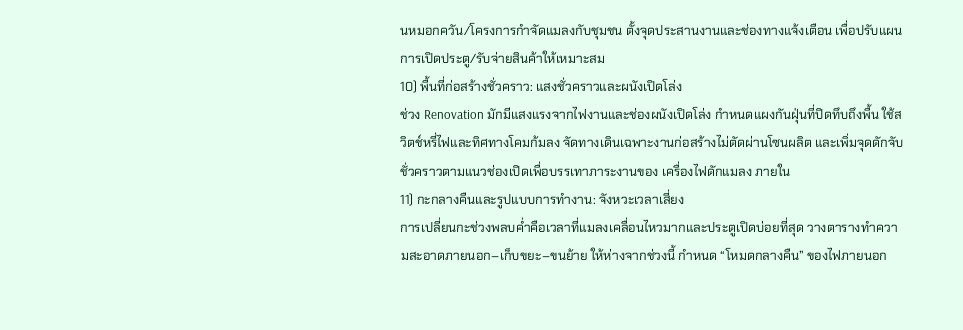นหมอกควัน/โครงการกำจัดแมลงกับชุมชน ตั้งจุดประสานงานและช่องทางแจ้งเตือน เพื่อปรับแผนการเปิดประตู/รับจ่ายสินค้าให้เหมาะสม
10) พื้นที่ก่อสร้างชั่วคราว: แสงชั่วคราวและผนังเปิดโล่ง
ช่วง Renovation มักมีแสงแรงจากไฟงานและช่องผนังเปิดโล่ง กำหนดแผงกันฝุ่นที่ปิดทึบถึงพื้น ใช้สวิตช์หรี่ไฟและทิศทางโคมก้มลง จัดทางเดินเฉพาะงานก่อสร้างไม่ตัดผ่านโซนผลิต และเพิ่มจุดดักจับชั่วคราวตามแนวช่องเปิดเพื่อบรรเทาภาระงานของ เครื่องไฟดักแมลง ภายใน
11) กะกลางคืนและรูปแบบการทำงาน: จังหวะเวลาเสี่ยง
การเปลี่ยนกะช่วงพลบค่ำคือเวลาที่แมลงเคลื่อนไหวมากและประตูเปิดบ่อยที่สุด วางตารางทำความสะอาดภายนอก–เก็บขยะ–ขนย้าย ให้ห่างจากช่วงนี้ กำหนด “โหมดกลางคืน” ของไฟภายนอก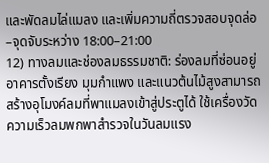และพัดลมไล่แมลง และเพิ่มความถี่ตรวจสอบจุดล่อ–จุดจับระหว่าง 18:00–21:00
12) ทางลมและช่องลมธรรมชาติ: ร่องลมที่ซ่อนอยู่
อาคารตั้งเรียง มุมกำแพง และแนวต้นไม้สูงสามารถสร้างอุโมงค์ลมที่พาแมลงเข้าสู่ประตูได้ ใช้เครื่องวัดความเร็วลมพกพาสำรวจในวันลมแรง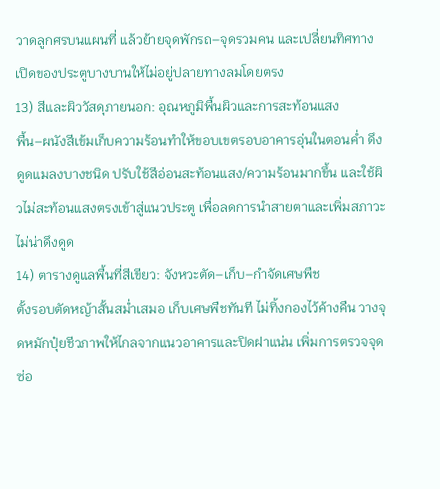วาดลูกศรบนแผนที่ แล้วย้ายจุดพักรถ–จุดรวมคน และเปลี่ยนทิศทางเปิดของประตูบางบานให้ไม่อยู่ปลายทางลมโดยตรง
13) สีและผิววัสดุภายนอก: อุณหภูมิพื้นผิวและการสะท้อนแสง
พื้น–ผนังสีเข้มเก็บความร้อนทำให้ขอบเขตรอบอาคารอุ่นในตอนค่ำ ดึงดูดแมลงบางชนิด ปรับใช้สีอ่อนสะท้อนแสง/ความร้อนมากขึ้น และใช้ผิวไม่สะท้อนแสงตรงเข้าสู่แนวประตู เพื่อลดการนำสายตาและเพิ่มสภาวะไม่น่าดึงดูด
14) ตารางดูแลพื้นที่สีเขียว: จังหวะตัด–เก็บ–กำจัดเศษพืช
ตั้งรอบตัดหญ้าสั้นสม่ำเสมอ เก็บเศษพืชทันที ไม่ทิ้งกองไว้ค้างคืน วางจุดหมักปุ๋ยชีวภาพให้ไกลจากแนวอาคารและปิดฝาแน่น เพิ่มการตรวจจุดซ่อ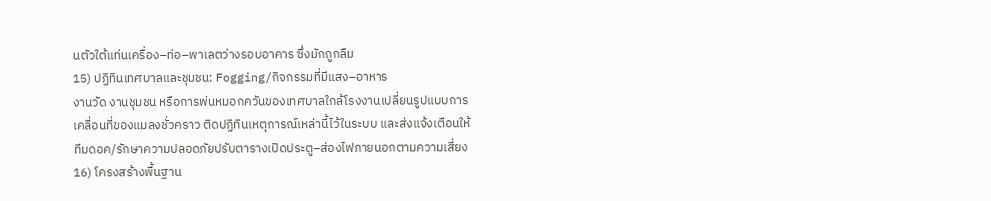นตัวใต้แท่นเครื่อง–ท่อ–พาเลตว่างรอบอาคาร ซึ่งมักถูกลืม
15) ปฏิทินเทศบาลและชุมชน: Fogging/กิจกรรมที่มีแสง–อาหาร
งานวัด งานชุมชน หรือการพ่นหมอกควันของเทศบาลใกล้โรงงานเปลี่ยนรูปแบบการเคลื่อนที่ของแมลงชั่วคราว ติดปฏิทินเหตุการณ์เหล่านี้ไว้ในระบบ และส่งแจ้งเตือนให้ทีมดอค/รักษาความปลอดภัยปรับตารางเปิดประตู–ส่องไฟภายนอกตามความเสี่ยง
16) โครงสร้างพื้นฐาน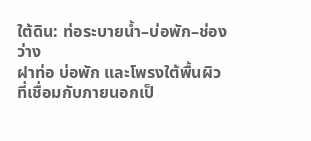ใต้ดิน: ท่อระบายน้ำ–บ่อพัก–ช่องว่าง
ฝาท่อ บ่อพัก และโพรงใต้พื้นผิวที่เชื่อมกับภายนอกเป็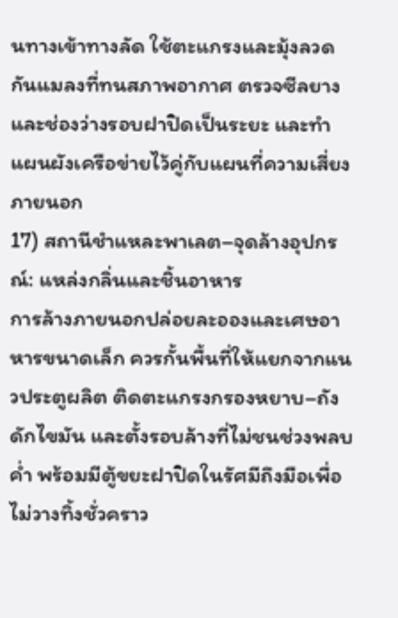นทางเข้าทางลัด ใช้ตะแกรงและมุ้งลวดกันแมลงที่ทนสภาพอากาศ ตรวจซีลยางและช่องว่างรอบฝาปิดเป็นระยะ และทำแผนผังเครือข่ายไว้คู่กับแผนที่ความเสี่ยงภายนอก
17) สถานีชำแหละพาเลต–จุดล้างอุปกรณ์: แหล่งกลิ่นและชิ้นอาหาร
การล้างภายนอกปล่อยละอองและเศษอาหารขนาดเล็ก ควรกั้นพื้นที่ให้แยกจากแนวประตูผลิต ติดตะแกรงกรองหยาบ–ถังดักไขมัน และตั้งรอบล้างที่ไม่ชนช่วงพลบค่ำ พร้อมมีตู้ขยะฝาปิดในรัศมีถึงมือเพื่อไม่วางทิ้งชั่วคราว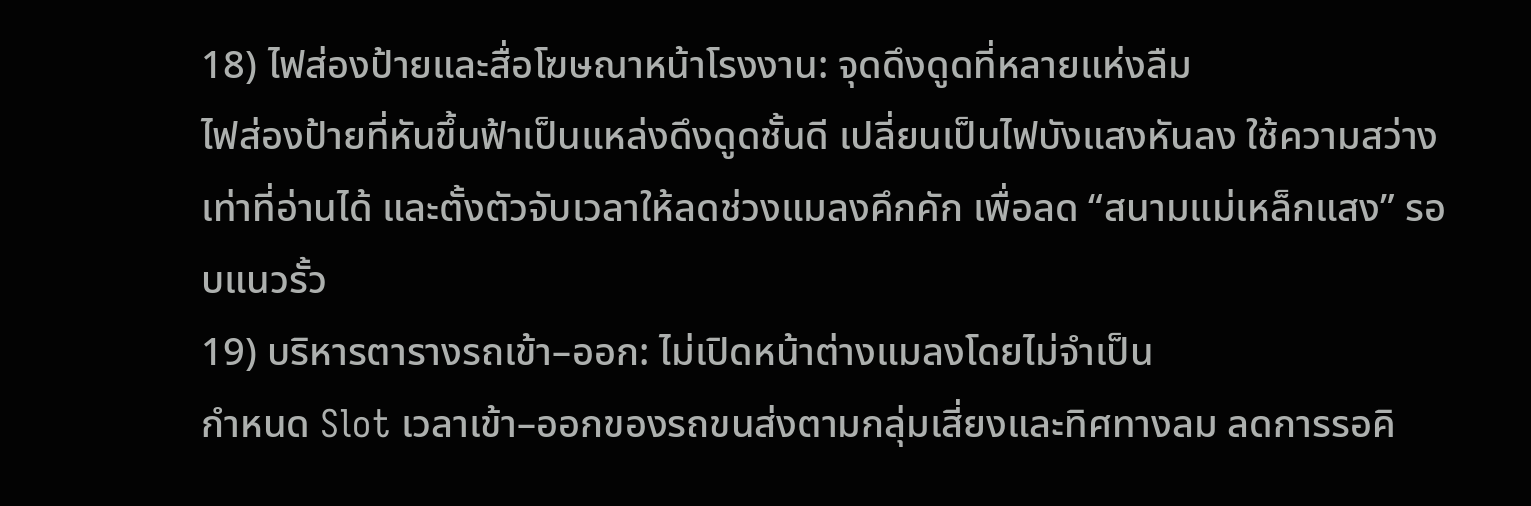18) ไฟส่องป้ายและสื่อโฆษณาหน้าโรงงาน: จุดดึงดูดที่หลายแห่งลืม
ไฟส่องป้ายที่หันขึ้นฟ้าเป็นแหล่งดึงดูดชั้นดี เปลี่ยนเป็นไฟบังแสงหันลง ใช้ความสว่างเท่าที่อ่านได้ และตั้งตัวจับเวลาให้ลดช่วงแมลงคึกคัก เพื่อลด “สนามแม่เหล็กแสง” รอบแนวรั้ว
19) บริหารตารางรถเข้า–ออก: ไม่เปิดหน้าต่างแมลงโดยไม่จำเป็น
กำหนด Slot เวลาเข้า–ออกของรถขนส่งตามกลุ่มเสี่ยงและทิศทางลม ลดการรอคิ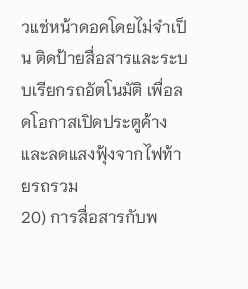วแช่หน้าดอคโดยไม่จำเป็น ติดป้ายสื่อสารและระบบเรียกรถอัตโนมัติ เพื่อลดโอกาสเปิดประตูค้างและลดแสงฟุ้งจากไฟท้ายรถรวม
20) การสื่อสารกับพ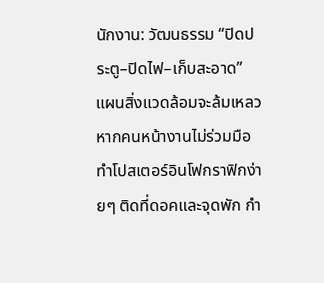นักงาน: วัฒนธรรม “ปิดประตู–ปิดไฟ–เก็บสะอาด”
แผนสิ่งแวดล้อมจะล้มเหลวหากคนหน้างานไม่ร่วมมือ ทำโปสเตอร์อินโฟกราฟิกง่ายๆ ติดที่ดอคและจุดพัก กำ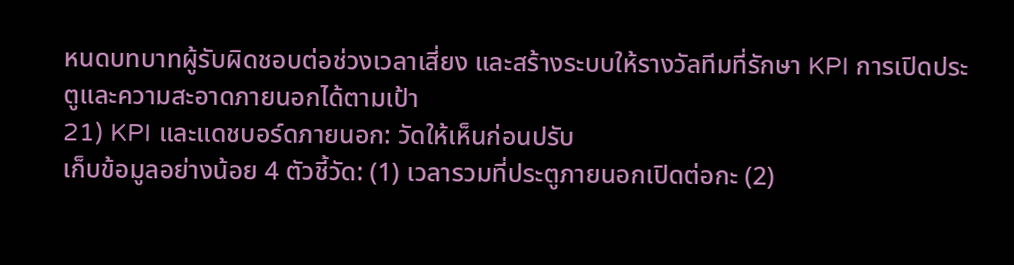หนดบทบาทผู้รับผิดชอบต่อช่วงเวลาเสี่ยง และสร้างระบบให้รางวัลทีมที่รักษา KPI การเปิดประตูและความสะอาดภายนอกได้ตามเป้า
21) KPI และแดชบอร์ดภายนอก: วัดให้เห็นก่อนปรับ
เก็บข้อมูลอย่างน้อย 4 ตัวชี้วัด: (1) เวลารวมที่ประตูภายนอกเปิดต่อกะ (2)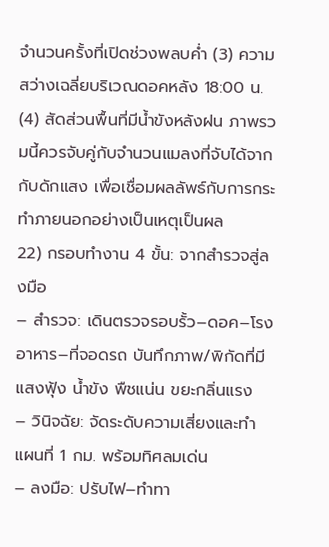จำนวนครั้งที่เปิดช่วงพลบค่ำ (3) ความสว่างเฉลี่ยบริเวณดอคหลัง 18:00 น. (4) สัดส่วนพื้นที่มีน้ำขังหลังฝน ภาพรวมนี้ควรจับคู่กับจำนวนแมลงที่จับได้จากกับดักแสง เพื่อเชื่อมผลลัพธ์กับการกระทำภายนอกอย่างเป็นเหตุเป็นผล
22) กรอบทำงาน 4 ขั้น: จากสำรวจสู่ลงมือ
– สำรวจ: เดินตรวจรอบรั้ว–ดอค–โรงอาหาร–ที่จอดรถ บันทึกภาพ/พิกัดที่มีแสงฟุ้ง น้ำขัง พืชแน่น ขยะกลิ่นแรง
– วินิจฉัย: จัดระดับความเสี่ยงและทำแผนที่ 1 กม. พร้อมทิศลมเด่น
– ลงมือ: ปรับไฟ–ทำทา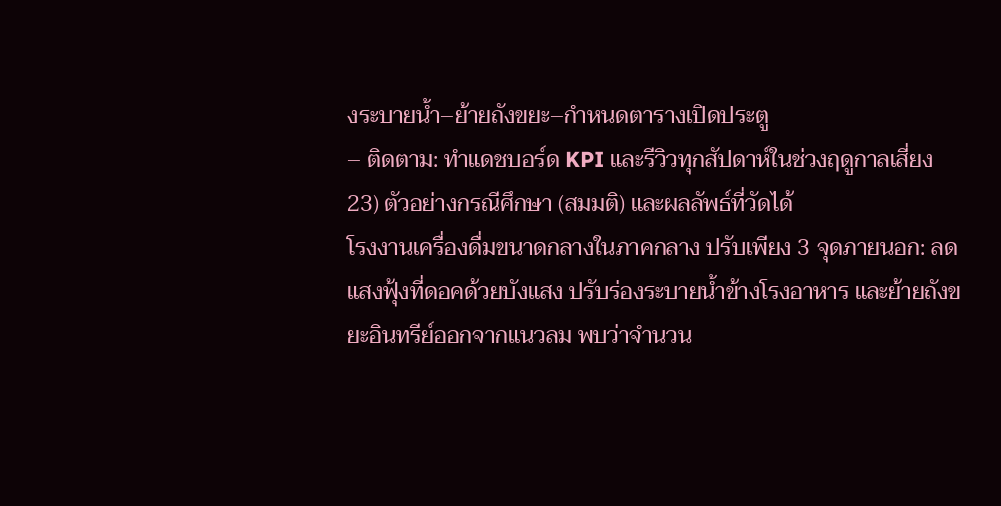งระบายน้ำ–ย้ายถังขยะ–กำหนดตารางเปิดประตู
– ติดตาม: ทำแดชบอร์ด KPI และรีวิวทุกสัปดาห์ในช่วงฤดูกาลเสี่ยง
23) ตัวอย่างกรณีศึกษา (สมมติ) และผลลัพธ์ที่วัดได้
โรงงานเครื่องดื่มขนาดกลางในภาคกลาง ปรับเพียง 3 จุดภายนอก: ลดแสงฟุ้งที่ดอคด้วยบังแสง ปรับร่องระบายน้ำข้างโรงอาหาร และย้ายถังขยะอินทรีย์ออกจากแนวลม พบว่าจำนวน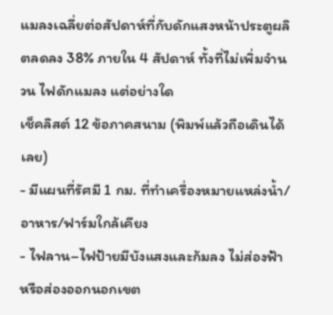แมลงเฉลี่ยต่อสัปดาห์ที่กับดักแสงหน้าประตูผลิตลดลง 38% ภายใน 4 สัปดาห์ ทั้งที่ไม่เพิ่มจำนวน ไฟดักแมลง แต่อย่างใด
เช็คลิสต์ 12 ข้อภาคสนาม (พิมพ์แล้วถือเดินได้เลย)
- มีแผนที่รัศมี 1 กม. ที่ทำเครื่องหมายแหล่งน้ำ/อาหาร/ฟาร์มใกล้เคียง
- ไฟลาน–ไฟป้ายมีบังแสงและก้มลง ไม่ส่องฟ้าหรือส่องออกนอกเขต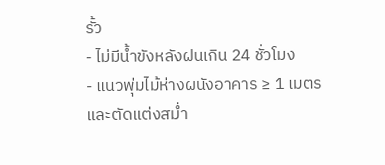รั้ว
- ไม่มีน้ำขังหลังฝนเกิน 24 ชั่วโมง
- แนวพุ่มไม้ห่างผนังอาคาร ≥ 1 เมตร และตัดแต่งสม่ำ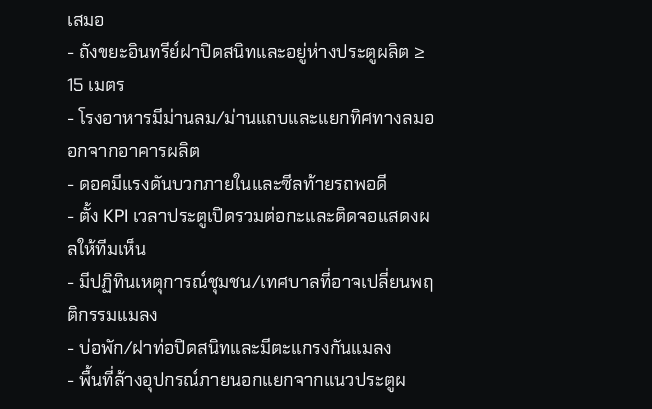เสมอ
- ถังขยะอินทรีย์ฝาปิดสนิทและอยู่ห่างประตูผลิต ≥ 15 เมตร
- โรงอาหารมีม่านลม/ม่านแถบและแยกทิศทางลมออกจากอาคารผลิต
- ดอคมีแรงดันบวกภายในและซีลท้ายรถพอดี
- ตั้ง KPI เวลาประตูเปิดรวมต่อกะและติดจอแสดงผลให้ทีมเห็น
- มีปฏิทินเหตุการณ์ชุมชน/เทศบาลที่อาจเปลี่ยนพฤติกรรมแมลง
- บ่อพัก/ฝาท่อปิดสนิทและมีตะแกรงกันแมลง
- พื้นที่ล้างอุปกรณ์ภายนอกแยกจากแนวประตูผ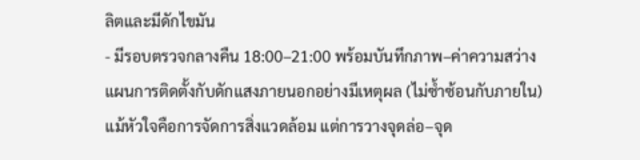ลิตและมีดักไขมัน
- มีรอบตรวจกลางคืน 18:00–21:00 พร้อมบันทึกภาพ–ค่าความสว่าง
แผนการติดตั้งกับดักแสงภายนอกอย่างมีเหตุผล (ไม่ซ้ำซ้อนกับภายใน)
แม้หัวใจคือการจัดการสิ่งแวดล้อม แต่การวางจุดล่อ–จุด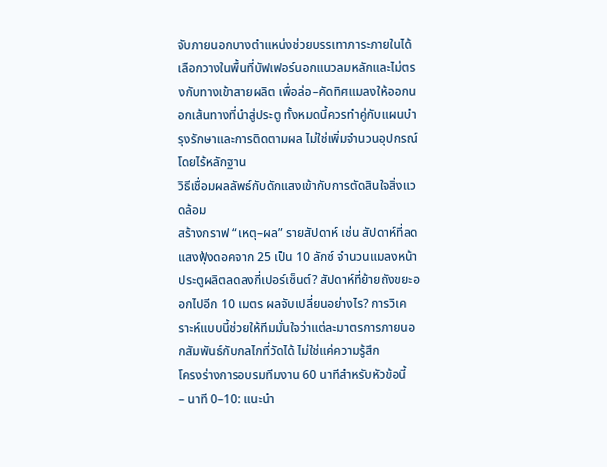จับภายนอกบางตำแหน่งช่วยบรรเทาภาระภายในได้ เลือกวางในพื้นที่บัฟเฟอร์นอกแนวลมหลักและไม่ตรงกับทางเข้าสายผลิต เพื่อล่อ–คัดทิศแมลงให้ออกนอกเส้นทางที่นำสู่ประตู ทั้งหมดนี้ควรทำคู่กับแผนบำรุงรักษาและการติดตามผล ไม่ใช่เพิ่มจำนวนอุปกรณ์โดยไร้หลักฐาน
วิธีเชื่อมผลลัพธ์กับดักแสงเข้ากับการตัดสินใจสิ่งแวดล้อม
สร้างกราฟ “เหตุ–ผล” รายสัปดาห์ เช่น สัปดาห์ที่ลดแสงฟุ้งดอคจาก 25 เป็น 10 ลักซ์ จำนวนแมลงหน้าประตูผลิตลดลงกี่เปอร์เซ็นต์? สัปดาห์ที่ย้ายถังขยะออกไปอีก 10 เมตร ผลจับเปลี่ยนอย่างไร? การวิเคราะห์แบบนี้ช่วยให้ทีมมั่นใจว่าแต่ละมาตรการภายนอกสัมพันธ์กับกลไกที่วัดได้ ไม่ใช่แค่ความรู้สึก
โครงร่างการอบรมทีมงาน 60 นาทีสำหรับหัวข้อนี้
– นาที 0–10: แนะนำ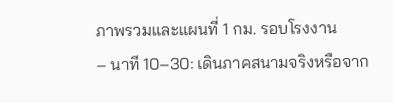ภาพรวมและแผนที่ 1 กม. รอบโรงงาน
– นาที 10–30: เดินภาคสนามจริงหรือจาก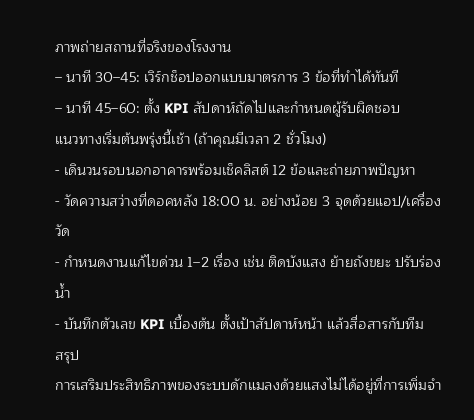ภาพถ่ายสถานที่จริงของโรงงาน
– นาที 30–45: เวิร์กช็อปออกแบบมาตรการ 3 ข้อที่ทำได้ทันที
– นาที 45–60: ตั้ง KPI สัปดาห์ถัดไปและกำหนดผู้รับผิดชอบ
แนวทางเริ่มต้นพรุ่งนี้เช้า (ถ้าคุณมีเวลา 2 ชั่วโมง)
- เดินวนรอบนอกอาคารพร้อมเช็คลิสต์ 12 ข้อและถ่ายภาพปัญหา
- วัดความสว่างที่ดอคหลัง 18:00 น. อย่างน้อย 3 จุดด้วยแอป/เครื่องวัด
- กำหนดงานแก้ไขด่วน 1–2 เรื่อง เช่น ติดบังแสง ย้ายถังขยะ ปรับร่องน้ำ
- บันทึกตัวเลข KPI เบื้องต้น ตั้งเป้าสัปดาห์หน้า แล้วสื่อสารกับทีม
สรุป
การเสริมประสิทธิภาพของระบบดักแมลงด้วยแสงไม่ได้อยู่ที่การเพิ่มจำ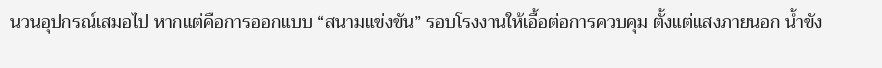นวนอุปกรณ์เสมอไป หากแต่คือการออกแบบ “สนามแข่งขัน” รอบโรงงานให้เอื้อต่อการควบคุม ตั้งแต่แสงภายนอก น้ำขัง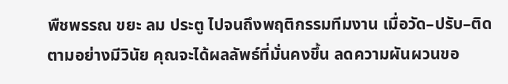พืชพรรณ ขยะ ลม ประตู ไปจนถึงพฤติกรรมทีมงาน เมื่อวัด–ปรับ–ติดตามอย่างมีวินัย คุณจะได้ผลลัพธ์ที่มั่นคงขึ้น ลดความผันผวนขอ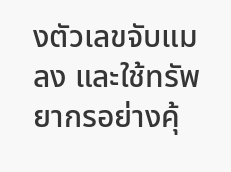งตัวเลขจับแมลง และใช้ทรัพยากรอย่างคุ้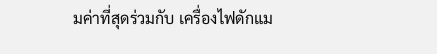มค่าที่สุดร่วมกับ เครื่องไฟดักแม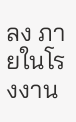ลง ภายในโรงงาน